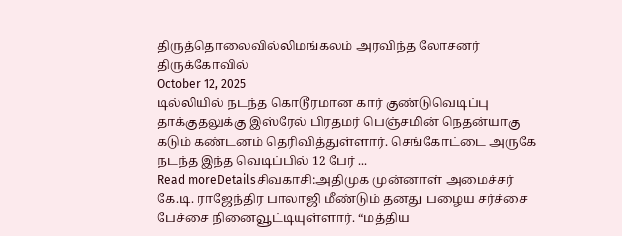திருத்தொலைவில்லிமங்கலம் அரவிந்த லோசனர் திருக்கோவில்
October 12, 2025
டில்லியில் நடந்த கொடூரமான கார் குண்டுவெடிப்பு தாக்குதலுக்கு இஸ்ரேல் பிரதமர் பெஞ்சமின் நெதன்யாகு கடும் கண்டனம் தெரிவித்துள்ளார். செங்கோட்டை அருகே நடந்த இந்த வெடிப்பில் 12 பேர் ...
Read moreDetailsசிவகாசி:அதிமுக முன்னாள் அமைச்சர் கே.டி. ராஜேந்திர பாலாஜி மீண்டும் தனது பழைய சர்ச்சை பேச்சை நினைவூட்டியுள்ளார். “மத்திய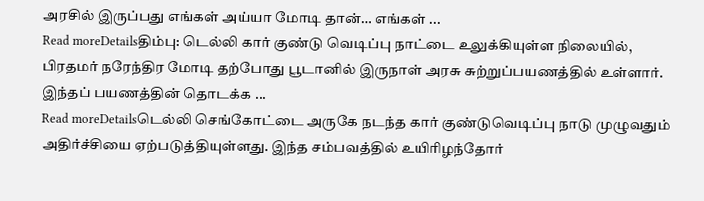அரசில் இருப்பது எங்கள் அய்யா மோடி தான்… எங்கள் ...
Read moreDetailsதிம்பு: டெல்லி கார் குண்டு வெடிப்பு நாட்டை உலுக்கியுள்ள நிலையில், பிரதமர் நரேந்திர மோடி தற்போது பூடானில் இருநாள் அரசு சுற்றுப்பயணத்தில் உள்ளார். இந்தப் பயணத்தின் தொடக்க ...
Read moreDetailsடெல்லி செங்கோட்டை அருகே நடந்த கார் குண்டுவெடிப்பு நாடு முழுவதும் அதிர்ச்சியை ஏற்படுத்தியுள்ளது. இந்த சம்பவத்தில் உயிரிழந்தோர்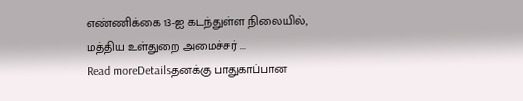எண்ணிக்கை 13-ஐ கடந்துள்ள நிலையில், மத்திய உள்துறை அமைச்சர் ...
Read moreDetailsதனக்கு பாதுகாப்பான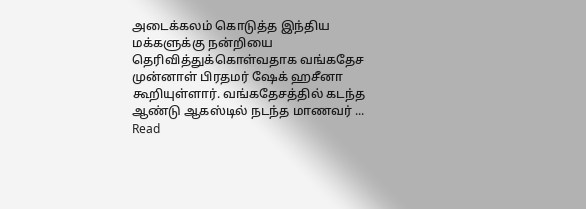அடைக்கலம் கொடுத்த இந்திய மக்களுக்கு நன்றியை தெரிவித்துக்கொள்வதாக வங்கதேச முன்னாள் பிரதமர் ஷேக் ஹசீனா கூறியுள்ளார். வங்கதேசத்தில் கடந்த ஆண்டு ஆகஸ்டில் நடந்த மாணவர் ...
Read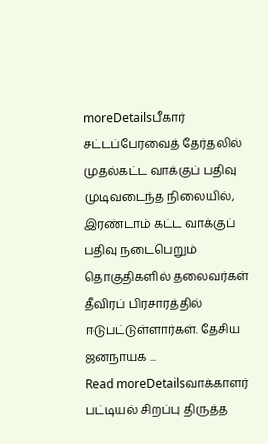moreDetailsபீகார் சட்டப்பேரவைத் தேர்தலில் முதல்கட்ட வாக்குப் பதிவு முடிவடைந்த நிலையில், இரண்டாம் கட்ட வாக்குப் பதிவு நடைபெறும் தொகுதிகளில் தலைவர்கள் தீவிரப் பிரசாரத்தில் ஈடுபட்டுள்ளார்கள். தேசிய ஜனநாயக ...
Read moreDetailsவாக்காளர் பட்டியல் சிறப்பு திருத்த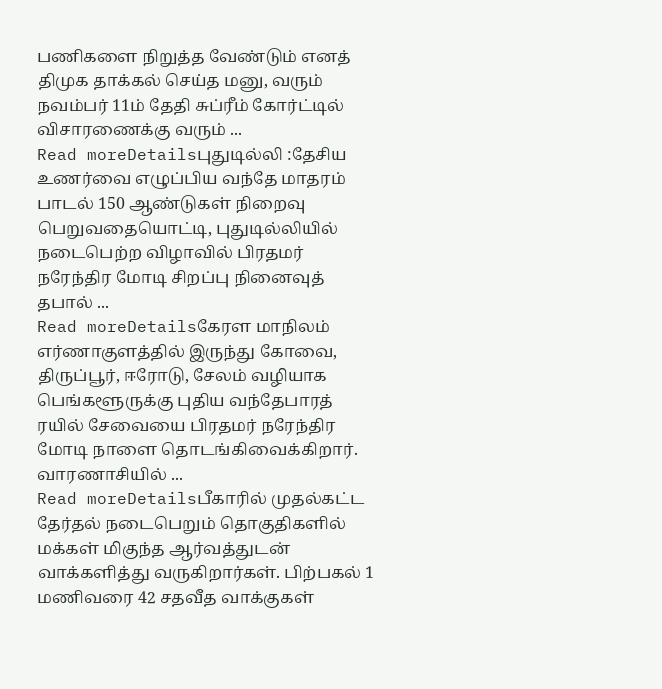பணிகளை நிறுத்த வேண்டும் எனத் திமுக தாக்கல் செய்த மனு, வரும் நவம்பர் 11ம் தேதி சுப்ரீம் கோர்ட்டில் விசாரணைக்கு வரும் ...
Read moreDetailsபுதுடில்லி :தேசிய உணர்வை எழுப்பிய வந்தே மாதரம் பாடல் 150 ஆண்டுகள் நிறைவு பெறுவதையொட்டி, புதுடில்லியில் நடைபெற்ற விழாவில் பிரதமர் நரேந்திர மோடி சிறப்பு நினைவுத் தபால் ...
Read moreDetailsகேரள மாநிலம் எர்ணாகுளத்தில் இருந்து கோவை, திருப்பூர், ஈரோடு, சேலம் வழியாக பெங்களூருக்கு புதிய வந்தேபாரத் ரயில் சேவையை பிரதமர் நரேந்திர மோடி நாளை தொடங்கிவைக்கிறார். வாரணாசியில் ...
Read moreDetailsபீகாரில் முதல்கட்ட தேர்தல் நடைபெறும் தொகுதிகளில் மக்கள் மிகுந்த ஆர்வத்துடன் வாக்களித்து வருகிறார்கள். பிற்பகல் 1 மணிவரை 42 சதவீத வாக்குகள்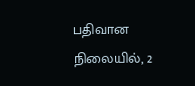பதிவான நிலையில், 2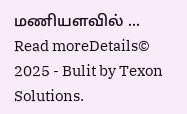மணியளவில் ...
Read moreDetails© 2025 - Bulit by Texon Solutions.